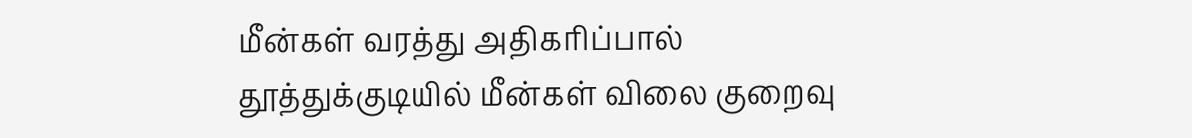மீன்கள் வரத்து அதிகரிப்பால் தூத்துக்குடியில் மீன்கள் விலை குறைவு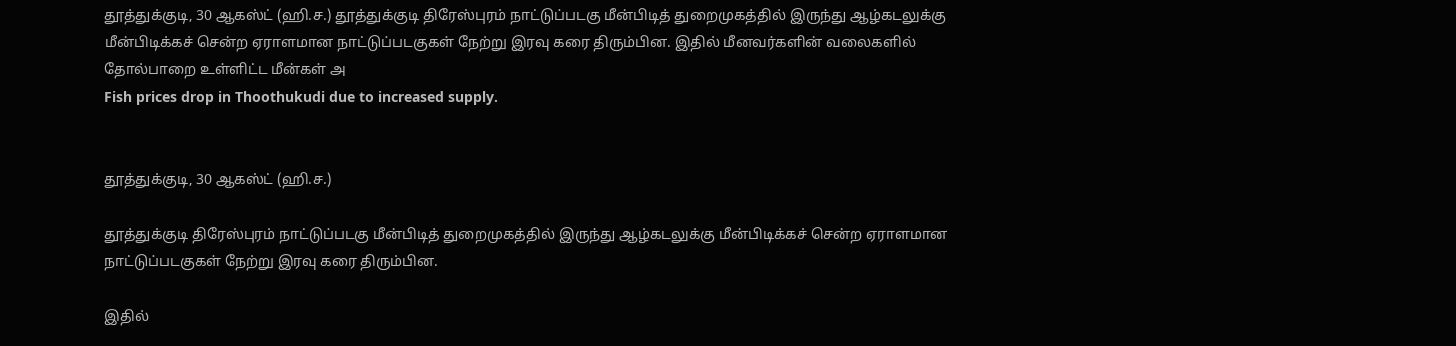தூத்துக்குடி, 30 ஆகஸ்ட் (ஹி.ச.) தூத்துக்குடி திரேஸ்புரம் நாட்டுப்படகு மீன்பிடித் துறைமுகத்தில் இருந்து ஆழ்கடலுக்கு மீன்பிடிக்கச் சென்ற ஏராளமான நாட்டுப்படகுகள் நேற்று இரவு கரை திரும்பின. இதில் மீனவர்களின் வலைகளில் தோல்பாறை உள்ளிட்ட மீன்கள் அ
Fish prices drop in Thoothukudi due to increased supply.


தூத்துக்குடி, 30 ஆகஸ்ட் (ஹி.ச.)

தூத்துக்குடி திரேஸ்புரம் நாட்டுப்படகு மீன்பிடித் துறைமுகத்தில் இருந்து ஆழ்கடலுக்கு மீன்பிடிக்கச் சென்ற ஏராளமான நாட்டுப்படகுகள் நேற்று இரவு கரை திரும்பின.

இதில்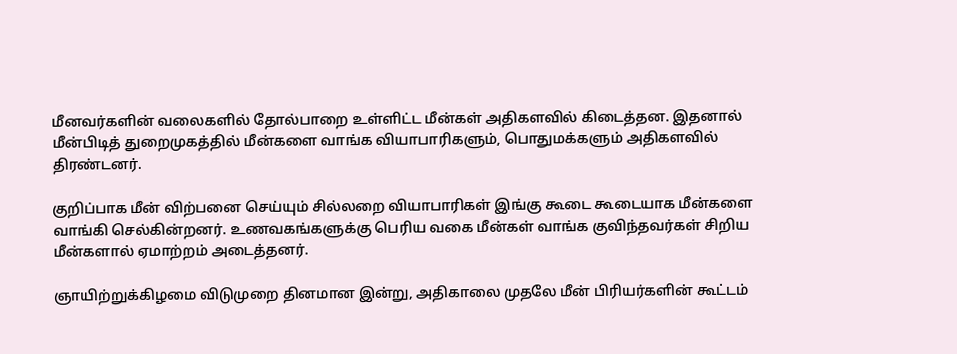மீனவர்களின் வலைகளில் தோல்பாறை உள்ளிட்ட மீன்கள் அதிகளவில் கிடைத்தன. இதனால் மீன்பிடித் துறைமுகத்தில் மீன்களை வாங்க வியாபாரிகளும், பொதுமக்களும் அதிகளவில் திரண்டனர்.

குறிப்பாக மீன் விற்பனை செய்யும் சில்லறை வியாபாரிகள் இங்கு கூடை கூடையாக மீன்களை வாங்கி செல்கின்றனர். உணவகங்களுக்கு பெரிய வகை மீன்கள் வாங்க குவிந்தவர்கள் சிறிய மீன்களால் ஏமாற்றம் அடைத்தனர்.

ஞாயிற்றுக்கிழமை விடுமுறை தினமான இன்று, அதிகாலை முதலே மீன் பிரியர்களின் கூட்டம்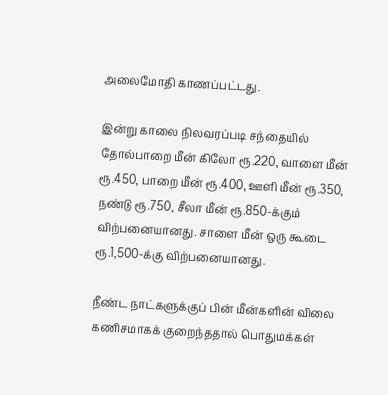அலைமோதி காணப்பட்டது.

இன்று காலை நிலவரப்படி சந்தையில் தோல்பாறை மீன் கிலோ ரூ.220, வாளை மீன் ரூ.450, பாறை மீன் ரூ.400, ஊளி மீன் ரூ.350, நண்டு ரூ.750, சீலா மீன் ரூ.850-க்கும் விற்பனையானது. சாளை மீன் ஒரு கூடை ரூ.1,500-க்கு விற்பனையானது.

நீண்ட நாட்களுக்குப் பின் மீன்களின் விலை கணிசமாகக் குறைந்ததால் பொதுமக்கள்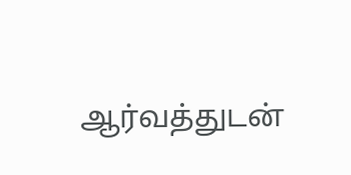ஆர்வத்துடன்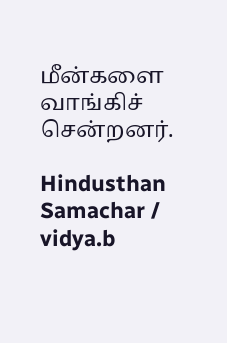மீன்களை வாங்கிச் சென்றனர்.

Hindusthan Samachar / vidya.b